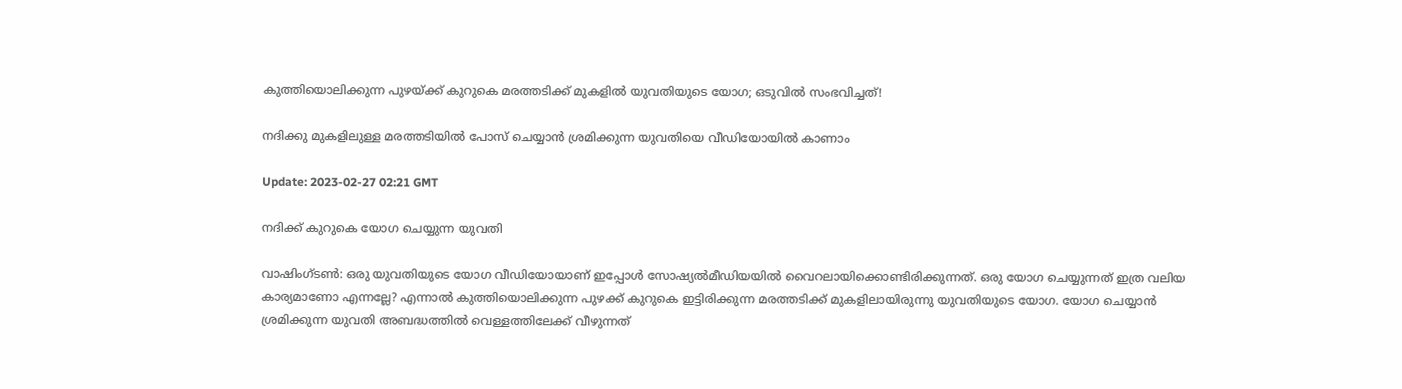കുത്തിയൊലിക്കുന്ന പുഴയ്ക്ക് കുറുകെ മരത്തടിക്ക് മുകളില്‍ യുവതിയുടെ യോഗ; ഒടുവില്‍ സംഭവിച്ചത്!

നദിക്കു മുകളിലുള്ള മരത്തടിയില്‍ പോസ് ചെയ്യാന്‍ ശ്രമിക്കുന്ന യുവതിയെ വീഡിയോയില്‍ കാണാം

Update: 2023-02-27 02:21 GMT

നദിക്ക് കുറുകെ യോഗ ചെയ്യുന്ന യുവതി

വാഷിംഗ്ടണ്‍: ഒരു യുവതിയുടെ യോഗ വീഡിയോയാണ് ഇപ്പോള്‍ സോഷ്യല്‍മീഡിയയില്‍ വൈറലായിക്കൊണ്ടിരിക്കുന്നത്. ഒരു യോഗ ചെയ്യുന്നത് ഇത്ര വലിയ കാര്യമാണോ എന്നല്ലേ? എന്നാല്‍ കുത്തിയൊലിക്കുന്ന പുഴക്ക് കുറുകെ ഇട്ടിരിക്കുന്ന മരത്തടിക്ക് മുകളിലായിരുന്നു യുവതിയുടെ യോഗ. യോഗ ചെയ്യാൻ ശ്രമിക്കുന്ന യുവതി അബദ്ധത്തിൽ വെള്ളത്തിലേക്ക് വീഴുന്നത്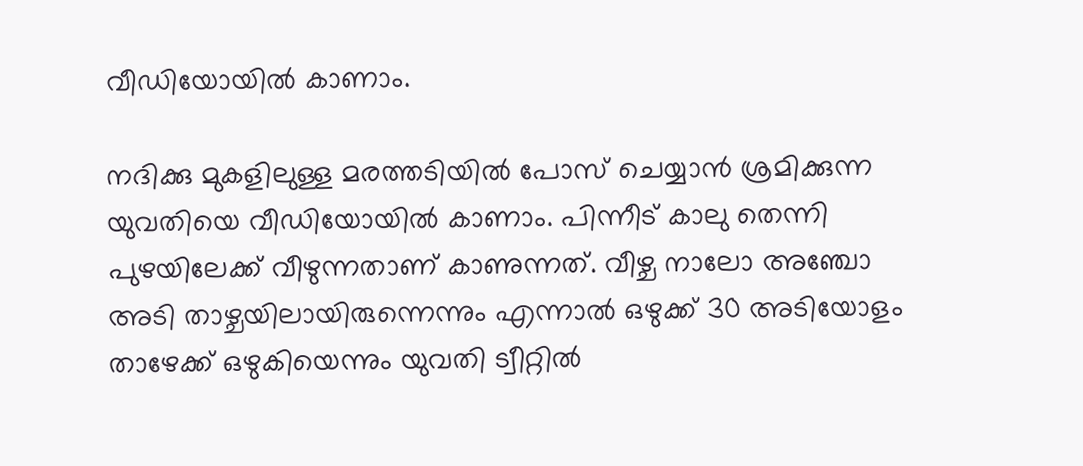വീഡിയോയിൽ കാണാം.

നദിക്കു മുകളിലുള്ള മരത്തടിയില്‍ പോസ് ചെയ്യാന്‍ ശ്രമിക്കുന്ന യുവതിയെ വീഡിയോയില്‍ കാണാം. പിന്നീട് കാലു തെന്നി പുഴയിലേക്ക് വീഴുന്നതാണ് കാണുന്നത്. വീഴ്ച നാലോ അഞ്ചോ അടി താഴ്ചയിലായിരുന്നെന്നും എന്നാൽ ഒഴുക്ക് 30 അടിയോളം താഴേക്ക് ഒഴുകിയെന്നും യുവതി ട്വീറ്റിൽ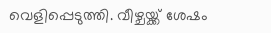വെളിപ്പെടുത്തി. വീഴ്ചയ്ക്ക് ശേഷം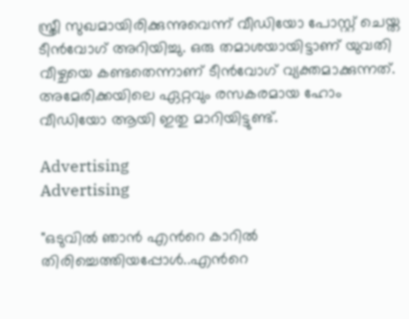സ്ത്രീ സുഖമായിരിക്കുന്നുവെന്ന് വീഡിയോ പോസ്റ്റ് ചെയ്ത ടീന്‍വോഗ് അറിയിച്ചു. ഒരു തമാശയായിട്ടാണ് യുവതി വീഴ്ചയെ കണ്ടതെന്നാണ് ടീന്‍വോഗ് വ്യക്തമാക്കുന്നത്. അമേരിക്കയിലെ ഏറ്റവും രസകരമായ ഹോം വീഡിയോ ആയി ഇതു മാറിയിട്ടുണ്ട്.

Advertising
Advertising

"ഒടുവിൽ ഞാൻ എന്‍റെ കാറിൽ തിരിച്ചെത്തിയപ്പോൾ..എന്‍റെ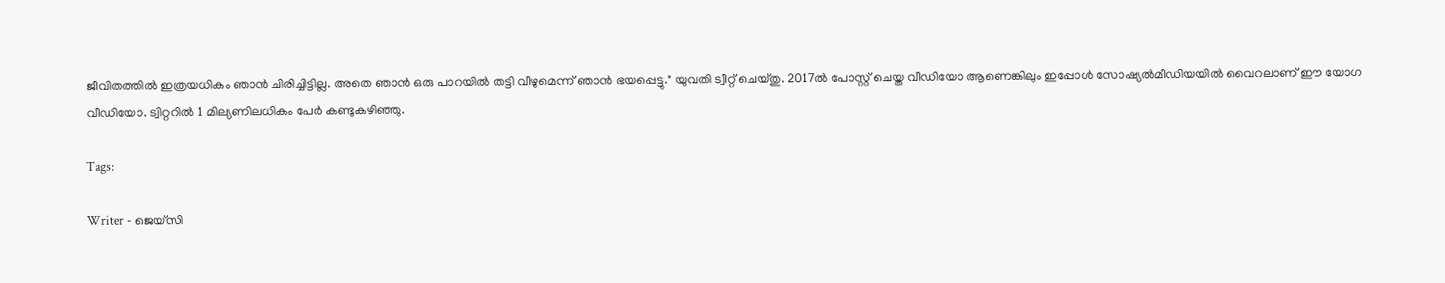ജീവിതത്തില്‍ ഇത്രയധികം ഞാന്‍ ചിരിച്ചിട്ടില്ല. അതെ ഞാൻ ഒരു പാറയിൽ തട്ടി വീഴുമെന്ന് ഞാൻ ഭയപ്പെട്ടു." യുവതി ട്വീറ്റ് ചെയ്തു. 2017ല്‍ പോസ്റ്റ് ചെയ്ത വീഡിയോ ആണെങ്കിലും ഇപ്പോള്‍ സോഷ്യല്‍മീഡിയയില്‍ വൈറലാണ് ഈ യോഗ വീഡിയോ. ട്വിറ്ററില്‍ 1 മില്യണിലധികം പേര്‍ കണ്ടുകഴിഞ്ഞു.

Tags:

Writer - ജെയ്സി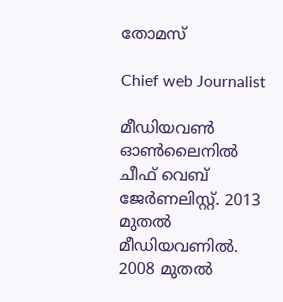തോമസ്

Chief web Journalist

മീഡിയവൺ ഓൺലൈനിൽ ചീഫ് വെബ് ജേർണലിസ്റ്റ്. 2013 മുതൽ മീഡിയവണിൽ. 2008 മുതൽ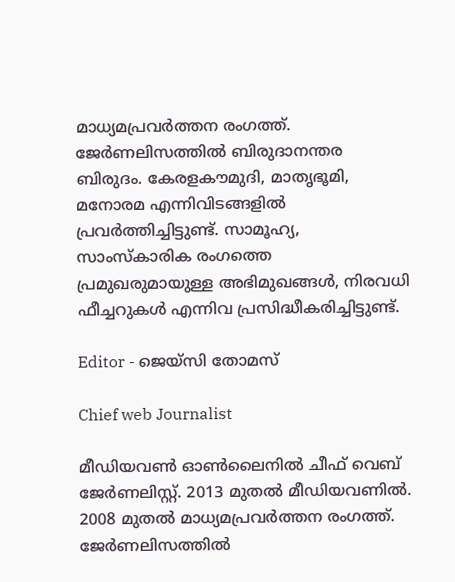മാധ്യമപ്രവർത്തന രംഗത്ത്. ജേർണലിസത്തിൽ ബിരുദാനന്തര ബിരുദം. കേരളകൗമുദി, മാതൃഭൂമി, മനോരമ എന്നിവിടങ്ങളിൽ പ്രവർത്തിച്ചിട്ടുണ്ട്. സാമൂഹ്യ, സാംസ്‌കാരിക രംഗത്തെ പ്രമുഖരുമായുള്ള അഭിമുഖങ്ങൾ, നിരവധി ഫീച്ചറുകൾ എന്നിവ പ്രസിദ്ധീകരിച്ചിട്ടുണ്ട്.

Editor - ജെയ്സി തോമസ്

Chief web Journalist

മീഡിയവൺ ഓൺലൈനിൽ ചീഫ് വെബ് ജേർണലിസ്റ്റ്. 2013 മുതൽ മീഡിയവണിൽ. 2008 മുതൽ മാധ്യമപ്രവർത്തന രംഗത്ത്. ജേർണലിസത്തിൽ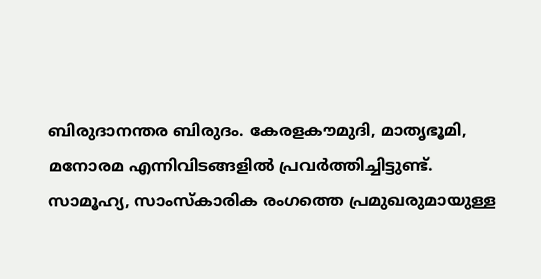ബിരുദാനന്തര ബിരുദം. കേരളകൗമുദി, മാതൃഭൂമി, മനോരമ എന്നിവിടങ്ങളിൽ പ്രവർത്തിച്ചിട്ടുണ്ട്. സാമൂഹ്യ, സാംസ്‌കാരിക രംഗത്തെ പ്രമുഖരുമായുള്ള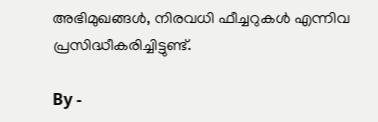അഭിമുഖങ്ങൾ, നിരവധി ഫീച്ചറുകൾ എന്നിവ പ്രസിദ്ധീകരിച്ചിട്ടുണ്ട്.

By -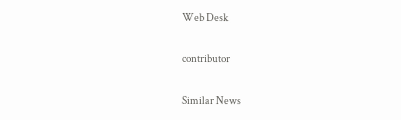Web Desk

contributor

Similar News